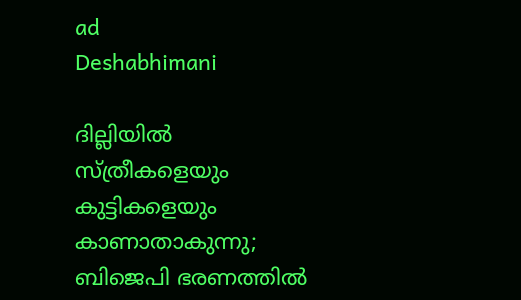ad
Deshabhimani

ദില്ലിയിൽ സ്ത്രീകളെയും കുട്ടികളെയും കാണാതാകുന്നു; ബിജെപി ഭരണത്തിൽ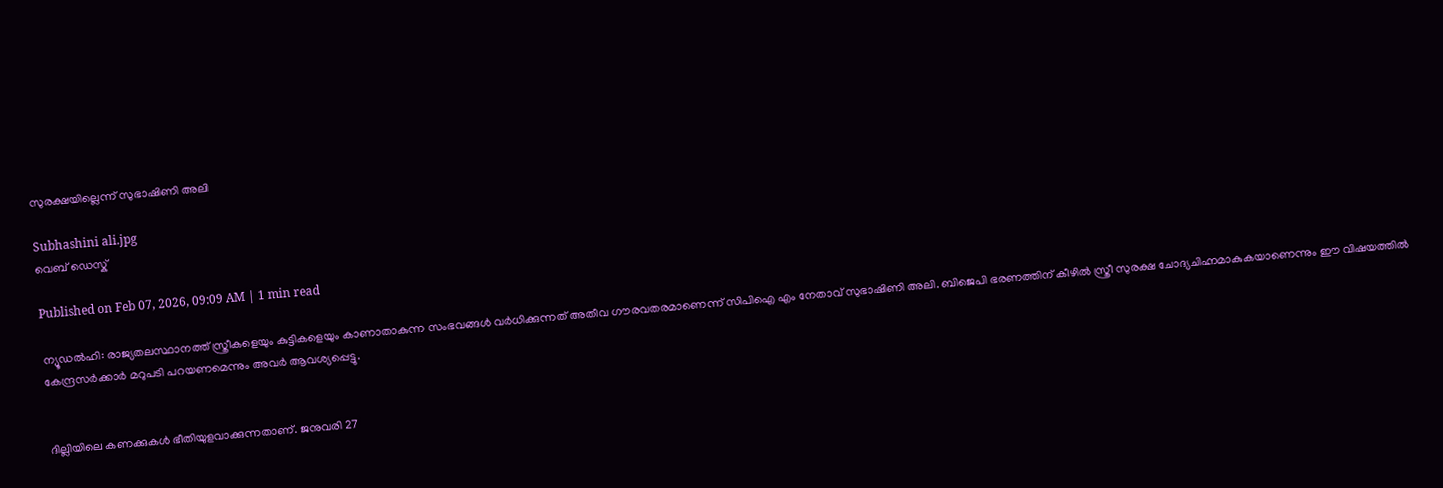സുരക്ഷയില്ലെന്ന് സുഭാഷിണി അലി

Subhashini ali.jpg
വെബ് ഡെസ്ക്

Published on Feb 07, 2026, 09:09 AM | 1 min read

ന്യൂഡൽഹി: രാജ്യതലസ്ഥാനത്ത് സ്ത്രീകളെയും കുട്ടികളെയും കാണാതാകുന്ന സംഭവങ്ങൾ വർധിക്കുന്നത് അതീവ ഗൗരവതരമാണെന്ന് സിപിഐ എം നേതാവ് സുഭാഷിണി അലി. ബിജെപി ഭരണത്തിന് കീഴിൽ സ്ത്രീ സുരക്ഷ ചോദ്യചിഹ്നമാകുകയാണെന്നും ഈ വിഷയത്തിൽ കേന്ദ്രസർക്കാർ മറുപടി പറയണമെന്നും അവർ ആവശ്യപ്പെട്ടു.


ദില്ലിയിലെ കണക്കുകൾ ഭീതിയുളവാക്കുന്നതാണ്. ജനുവരി 27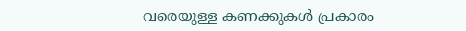വരെയുള്ള കണക്കുകൾ പ്രകാരം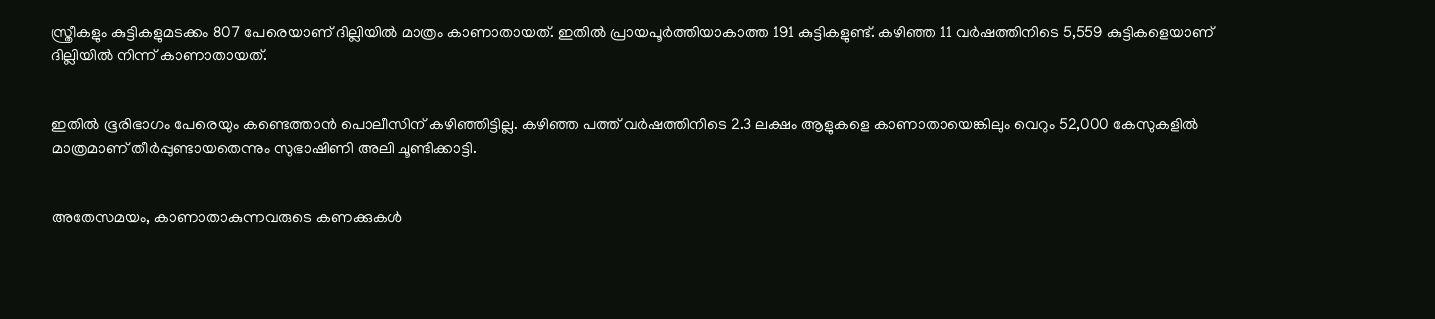സ്ത്രീകളും കുട്ടികളുമടക്കം 807 പേരെയാണ് ദില്ലിയിൽ മാത്രം കാണാതായത്. ഇതിൽ പ്രായപൂർത്തിയാകാത്ത 191 കുട്ടികളുണ്ട്. കഴിഞ്ഞ 11 വർഷത്തിനിടെ 5,559 കുട്ടികളെയാണ് ദില്ലിയിൽ നിന്ന് കാണാതായത്.


ഇതിൽ ഭൂരിഭാഗം പേരെയും കണ്ടെത്താൻ പൊലീസിന് കഴിഞ്ഞിട്ടില്ല. കഴിഞ്ഞ പത്ത് വർഷത്തിനിടെ 2.3 ലക്ഷം ആളുകളെ കാണാതായെങ്കിലും വെറും 52,000 കേസുകളിൽ മാത്രമാണ് തീർപ്പുണ്ടായതെന്നും സുഭാഷിണി അലി ചൂണ്ടിക്കാട്ടി.


അതേസമയം, കാണാതാകുന്നവരുടെ കണക്കുകൾ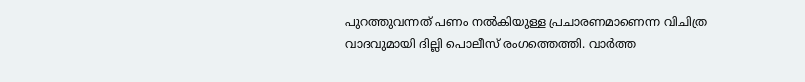പുറത്തുവന്നത് പണം നൽകിയുള്ള പ്രചാരണമാണെന്ന വിചിത്ര വാദവുമായി ദില്ലി പൊലീസ് രംഗത്തെത്തി. വാർത്ത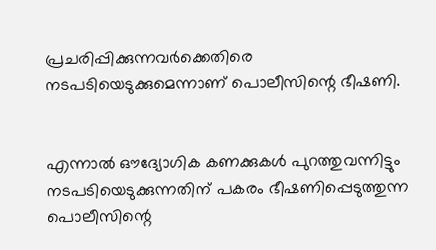പ്രചരിപ്പിക്കുന്നവർക്കെതിരെ നടപടിയെടുക്കുമെന്നാണ് പൊലീസിന്റെ ഭീഷണി.


എന്നാൽ ഔദ്യോഗിക കണക്കുകൾ പുറത്തുവന്നിട്ടും നടപടിയെടുക്കുന്നതിന് പകരം ഭീഷണിപ്പെടുത്തുന്ന പൊലീസിന്റെ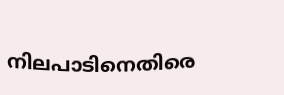നിലപാടിനെതിരെ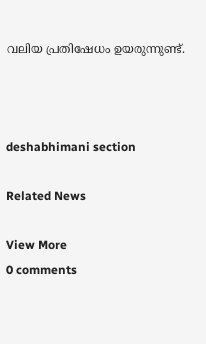വലിയ പ്രതിഷേധം ഉയരുന്നുണ്ട്.



deshabhimani section

Related News

View More
0 comments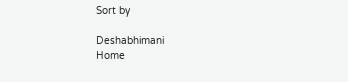Sort by

Deshabhimani
Home